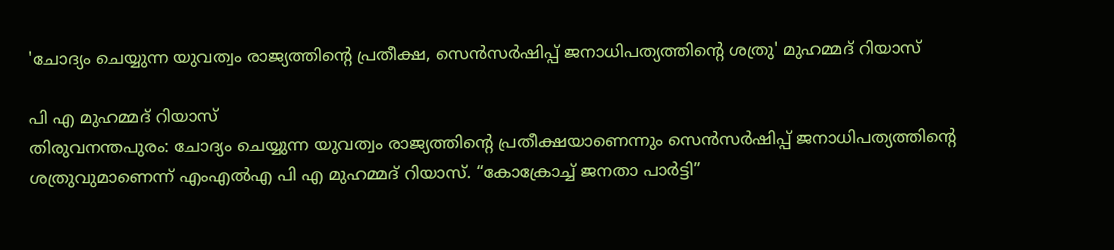'ചോദ്യം ചെയ്യുന്ന യുവത്വം രാജ്യത്തിന്റെ പ്രതീക്ഷ, സെൻസർഷിപ്പ് ജനാധിപത്യത്തിന്റെ ശത്രു' മുഹമ്മദ് റിയാസ്

പി എ മുഹമ്മദ് റിയാസ്
തിരുവനന്തപുരം: ചോദ്യം ചെയ്യുന്ന യുവത്വം രാജ്യത്തിന്റെ പ്രതീക്ഷയാണെന്നും സെൻസർഷിപ്പ് ജനാധിപത്യത്തിന്റെ ശത്രുവുമാണെന്ന് എംഎൽഎ പി എ മുഹമ്മദ് റിയാസ്. “കോക്രോച്ച് ജനതാ പാർട്ടി”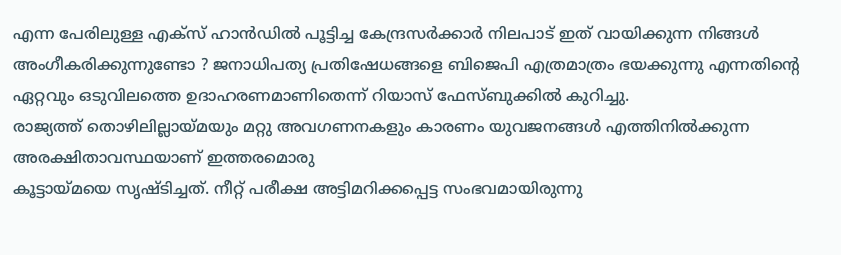എന്ന പേരിലുള്ള എക്സ് ഹാൻഡിൽ പൂട്ടിച്ച കേന്ദ്രസർക്കാർ നിലപാട് ഇത് വായിക്കുന്ന നിങ്ങൾ അംഗീകരിക്കുന്നുണ്ടോ ? ജനാധിപത്യ പ്രതിഷേധങ്ങളെ ബിജെപി എത്രമാത്രം ഭയക്കുന്നു എന്നതിന്റെ ഏറ്റവും ഒടുവിലത്തെ ഉദാഹരണമാണിതെന്ന് റിയാസ് ഫേസ്ബുക്കിൽ കുറിച്ചു.
രാജ്യത്ത് തൊഴിലില്ലായ്മയും മറ്റു അവഗണനകളും കാരണം യുവജനങ്ങൾ എത്തിനിൽക്കുന്ന അരക്ഷിതാവസ്ഥയാണ് ഇത്തരമൊരു
കൂട്ടായ്മയെ സൃഷ്ടിച്ചത്. നീറ്റ് പരീക്ഷ അട്ടിമറിക്കപ്പെട്ട സംഭവമായിരുന്നു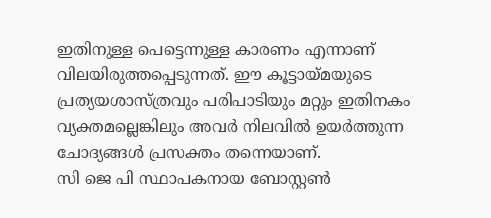ഇതിനുള്ള പെട്ടെന്നുള്ള കാരണം എന്നാണ് വിലയിരുത്തപ്പെടുന്നത്. ഈ കൂട്ടായ്മയുടെ പ്രത്യയശാസ്ത്രവും പരിപാടിയും മറ്റും ഇതിനകം വ്യക്തമല്ലെങ്കിലും അവർ നിലവിൽ ഉയർത്തുന്ന ചോദ്യങ്ങൾ പ്രസക്തം തന്നെയാണ്.
സി ജെ പി സ്ഥാപകനായ ബോസ്റ്റൺ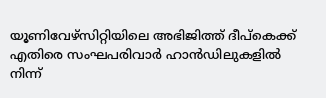യൂണിവേഴ്സിറ്റിയിലെ അഭിജിത്ത് ദീപ്കെക്ക് എതിരെ സംഘപരിവാർ ഹാൻഡിലുകളിൽ നിന്ന്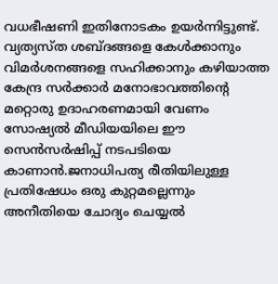വധഭീഷണി ഇതിനോടകം ഉയർന്നിട്ടുണ്ട്. വ്യത്യസ്ത ശബ്ദങ്ങളെ കേൾക്കാനും വിമർശനങ്ങളെ സഹിക്കാനും കഴിയാത്ത കേന്ദ്ര സർക്കാർ മനോഭാവത്തിന്റെ മറ്റൊരു ഉദാഹരണമായി വേണം സോഷ്യൽ മീഡിയയിലെ ഈ സെൻസർഷിപ്പ് നടപടിയെ കാണാൻ.ജനാധിപത്യ രീതിയിലുള്ള പ്രതിഷേധം ഒരു കുറ്റമല്ലെന്നും അനീതിയെ ചോദ്യം ചെയ്യൽ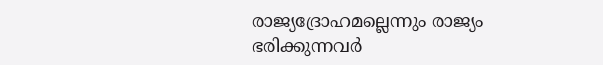രാജ്യദ്രോഹമല്ലെന്നും രാജ്യം ഭരിക്കുന്നവർ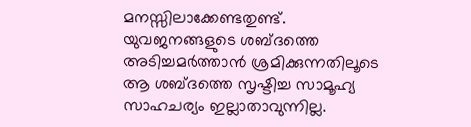മനസ്സിലാക്കേണ്ടതുണ്ട്. യുവജനങ്ങളുടെ ശബ്ദത്തെ അടിച്ചമർത്താൻ ശ്രമിക്കുന്നതിലൂടെ ആ ശബ്ദത്തെ സൃഷ്ടിച്ച സാമൂഹ്യ സാഹചര്യം ഇല്ലാതാവുന്നില്ല.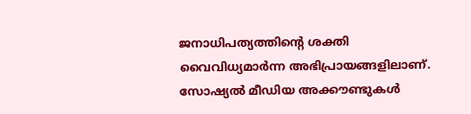ജനാധിപത്യത്തിന്റെ ശക്തി വൈവിധ്യമാർന്ന അഭിപ്രായങ്ങളിലാണ്. സോഷ്യൽ മീഡിയ അക്കൗണ്ടുകൾ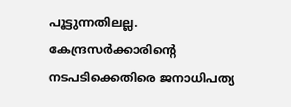പൂട്ടുന്നതിലല്ല. കേന്ദ്രസർക്കാരിന്റെ നടപടിക്കെതിരെ ജനാധിപത്യ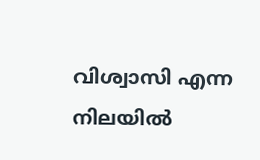വിശ്വാസി എന്ന നിലയിൽ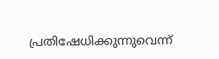പ്രതിഷേധിക്കുന്നുവെന്ന്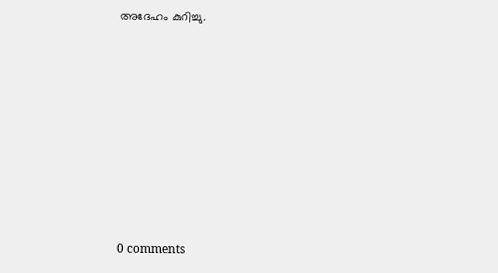അദേഹം കുറിച്ചു.










0 comments